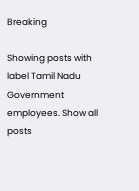Breaking

Showing posts with label Tamil Nadu Government employees. Show all posts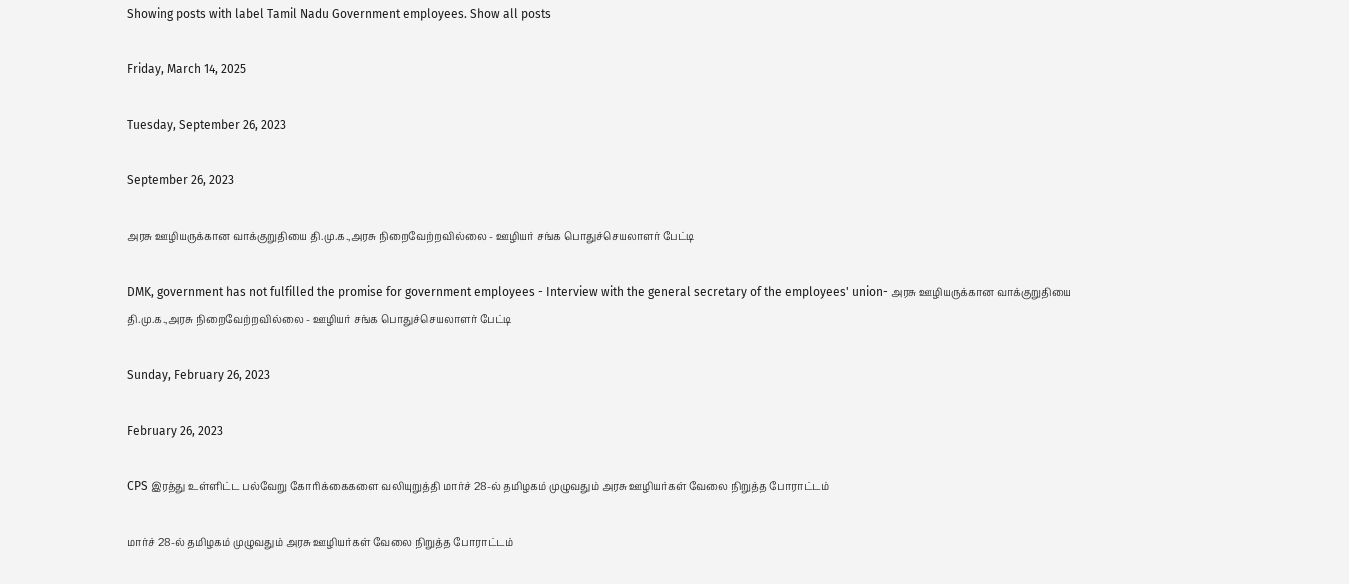Showing posts with label Tamil Nadu Government employees. Show all posts

Friday, March 14, 2025

Tuesday, September 26, 2023

September 26, 2023

அரசு ஊழியருக்கான வாக்குறுதியை தி.மு.க.,அரசு நிறைவேற்றவில்லை - ஊழியர் சங்க பொதுச்செயலாளர் பேட்டி

DMK, government has not fulfilled the promise for government employees - Interview with the general secretary of the employees' union- அரசு ஊழியருக்கான வாக்குறுதியை தி.மு.க.,அரசு நிறைவேற்றவில்லை - ஊழியர் சங்க பொதுச்செயலாளர் பேட்டி

Sunday, February 26, 2023

February 26, 2023

CPS இரத்து உள்ளிட்ட பல்வேறு கோரிக்கைகளை வலியுறுத்தி மார்ச் 28-ல் தமிழகம் முழுவதும் அரசு ஊழியர்கள் வேலை நிறுத்த போராட்டம்

மார்ச் 28-ல் தமிழகம் முழுவதும் அரசு ஊழியர்கள் வேலை நிறுத்த போராட்டம்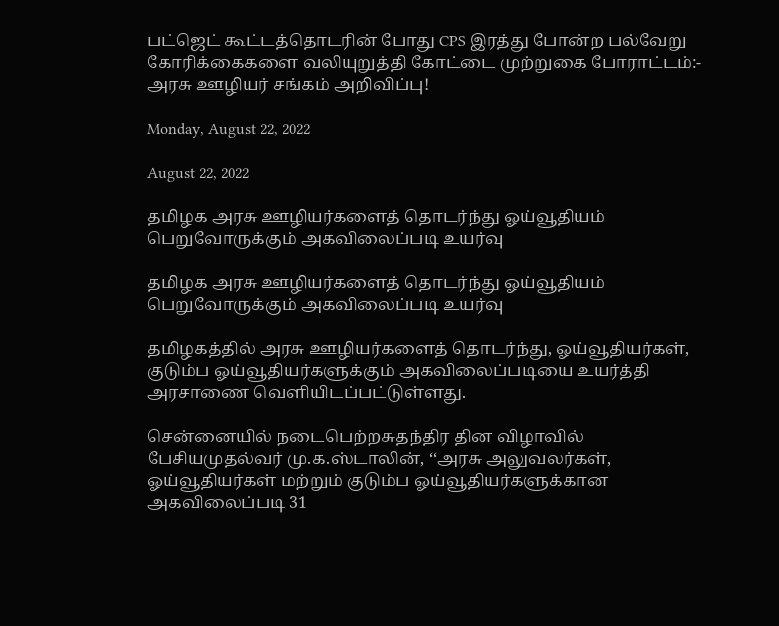பட்ஜெட் கூட்டத்தொடரின் போது CPS இரத்து போன்ற பல்வேறு கோரிக்கைகளை வலியுறுத்தி கோட்டை முற்றுகை போராட்டம்:- அரசு ஊழியர் சங்கம் அறிவிப்பு!

Monday, August 22, 2022

August 22, 2022

தமிழக அரசு ஊழியர்களைத் தொடர்ந்து ஓய்வூதியம் பெறுவோருக்கும் அகவிலைப்படி உயர்வு

தமிழக அரசு ஊழியர்களைத் தொடர்ந்து ஓய்வூதியம் பெறுவோருக்கும் அகவிலைப்படி உயர்வு

தமிழகத்தில் அரசு ஊழியர்களைத் தொடர்ந்து, ஓய்வூதியர்கள், குடும்ப ஓய்வூதியர்களுக்கும் அகவிலைப்படியை உயர்த்தி அரசாணை வெளியிடப்பட்டுள்ளது.

சென்னையில் நடைபெற்றசுதந்திர தின விழாவில் பேசியமுதல்வர் மு.க.ஸ்டாலின், ‘‘அரசு அலுவலர்கள், ஓய்வூதியர்கள் மற்றும் குடும்ப ஓய்வூதியர்களுக்கான அகவிலைப்படி 31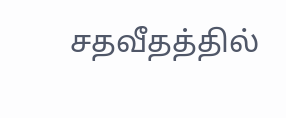சதவீதத்தில்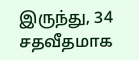இருந்து, 34 சதவீதமாக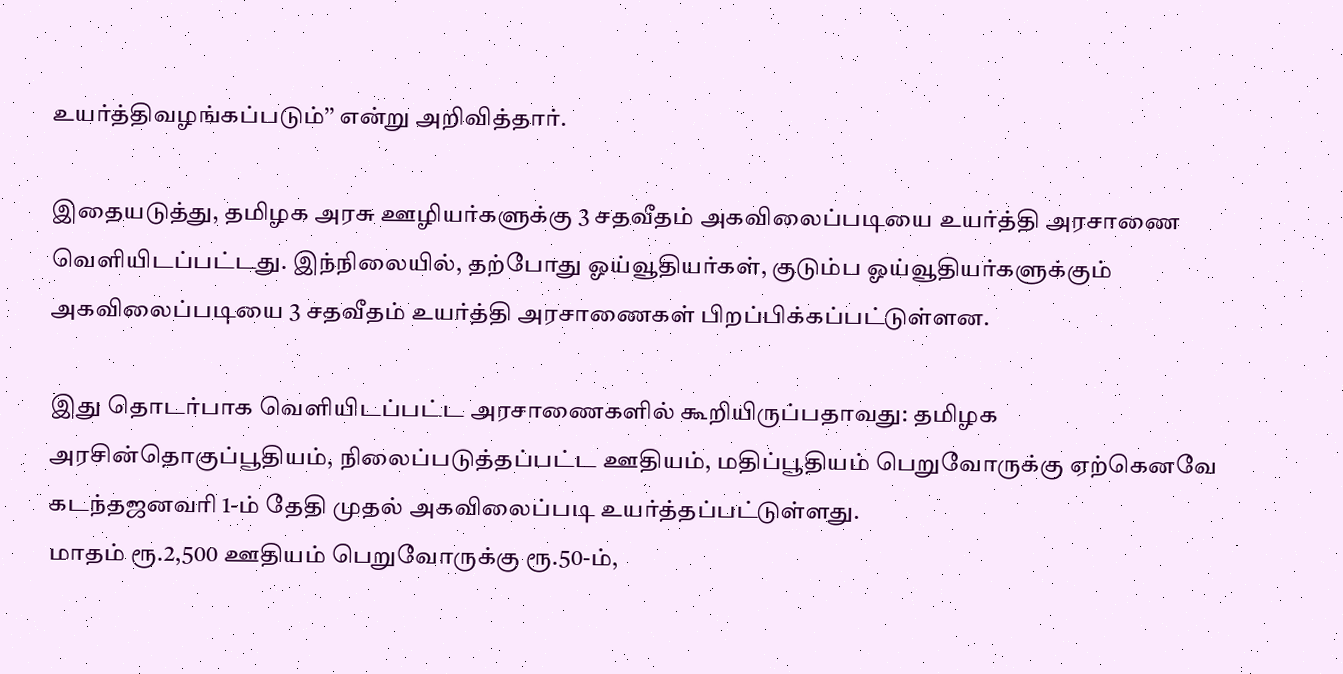உயர்த்திவழங்கப்படும்’’ என்று அறிவித்தார்.

இதையடுத்து, தமிழக அரசு ஊழியர்களுக்கு 3 சதவீதம் அகவிலைப்படியை உயர்த்தி அரசாணை வெளியிடப்பட்டது. இந்நிலையில், தற்போது ஓய்வூதியர்கள், குடும்ப ஓய்வூதியர்களுக்கும் அகவிலைப்படியை 3 சதவீதம் உயர்த்தி அரசாணைகள் பிறப்பிக்கப்பட்டுள்ளன.

இது தொடர்பாக வெளியிடப்பட்ட அரசாணைகளில் கூறியிருப்பதாவது: தமிழக அரசின்தொகுப்பூதியம், நிலைப்படுத்தப்பட்ட ஊதியம், மதிப்பூதியம் பெறுவோருக்கு ஏற்கெனவே கடந்தஜனவரி 1-ம் தேதி முதல் அகவிலைப்படி உயர்த்தப்பட்டுள்ளது.
மாதம் ரூ.2,500 ஊதியம் பெறுவோருக்கு ரூ.50-ம்,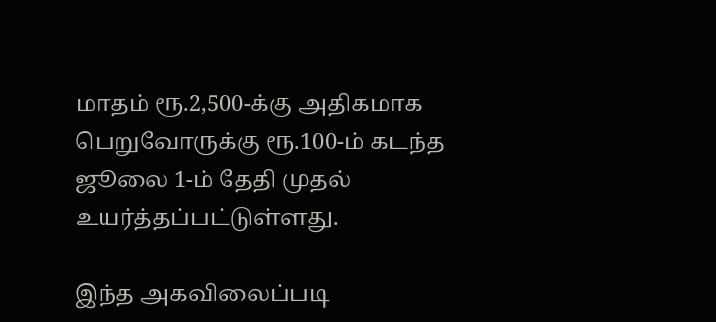மாதம் ரூ.2,500-க்கு அதிகமாக பெறுவோருக்கு ரூ.100-ம் கடந்த ஜூலை 1-ம் தேதி முதல் உயர்த்தப்பட்டுள்ளது.

இந்த அகவிலைப்படி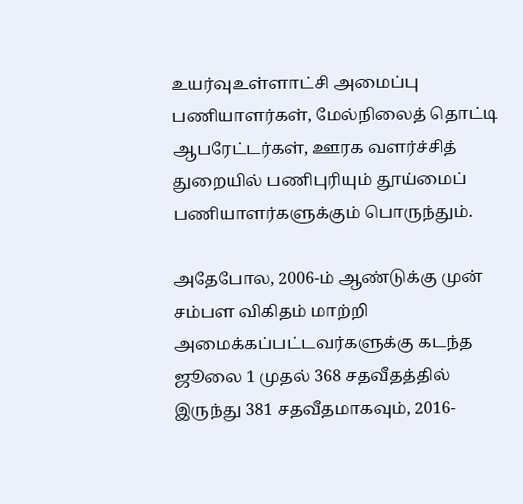உயர்வுஉள்ளாட்சி அமைப்பு பணியாளர்கள், மேல்நிலைத் தொட்டி ஆபரேட்டர்கள், ஊரக வளர்ச்சித் துறையில் பணிபுரியும் தூய்மைப் பணியாளர்களுக்கும் பொருந்தும்.

அதேபோல, 2006-ம் ஆண்டுக்கு முன் சம்பள விகிதம் மாற்றி அமைக்கப்பட்டவர்களுக்கு கடந்த ஜூலை 1 முதல் 368 சதவீதத்தில் இருந்து 381 சதவீதமாகவும், 2016-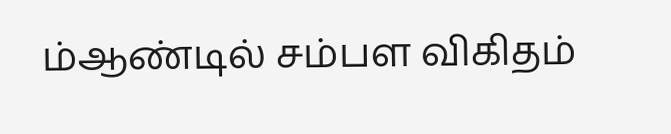ம்ஆண்டில் சம்பள விகிதம்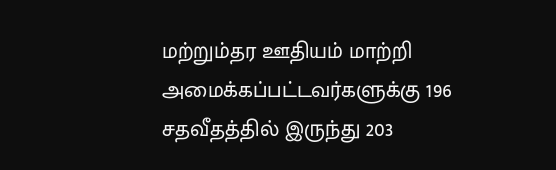மற்றும்தர ஊதியம் மாற்றி அமைக்கப்பட்டவர்களுக்கு 196 சதவீதத்தில் இருந்து 203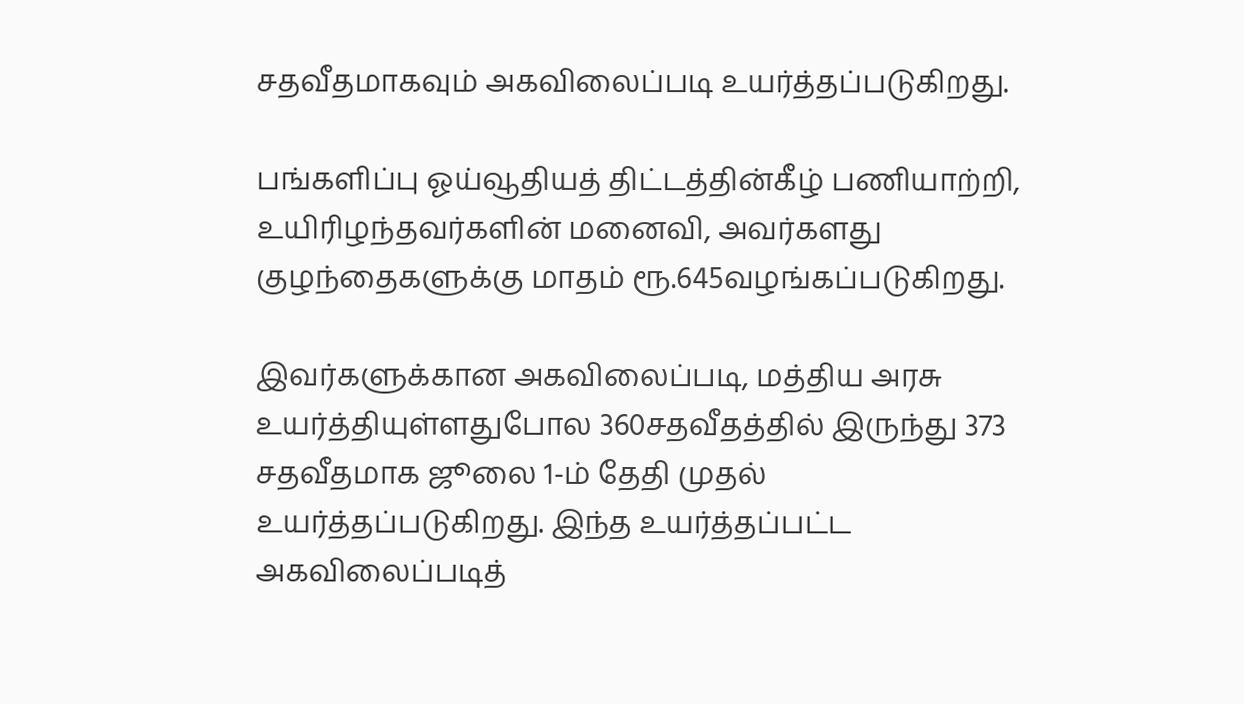சதவீதமாகவும் அகவிலைப்படி உயர்த்தப்படுகிறது.

பங்களிப்பு ஓய்வூதியத் திட்டத்தின்கீழ் பணியாற்றி, உயிரிழந்தவர்களின் மனைவி, அவர்களது குழந்தைகளுக்கு மாதம் ரூ.645வழங்கப்படுகிறது.

இவர்களுக்கான அகவிலைப்படி, மத்திய அரசு உயர்த்தியுள்ளதுபோல 360சதவீதத்தில் இருந்து 373 சதவீதமாக ஜூலை 1-ம் தேதி முதல் உயர்த்தப்படுகிறது. இந்த உயர்த்தப்பட்ட அகவிலைப்படித்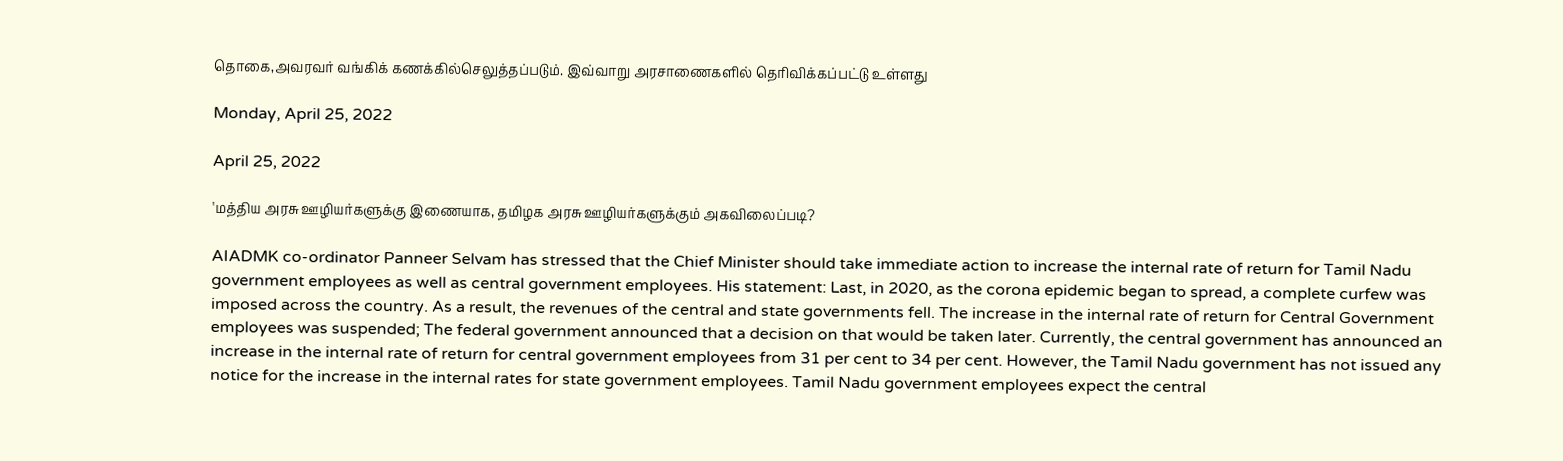தொகை,அவரவர் வங்கிக் கணக்கில்செலுத்தப்படும். இவ்வாறு அரசாணைகளில் தெரிவிக்கப்பட்டு உள்ளது

Monday, April 25, 2022

April 25, 2022

'மத்திய அரசு ஊழியர்களுக்கு இணையாக, தமிழக அரசு ஊழியர்களுக்கும் அகவிலைப்படி?

AIADMK co-ordinator Panneer Selvam has stressed that the Chief Minister should take immediate action to increase the internal rate of return for Tamil Nadu government employees as well as central government employees. His statement: Last, in 2020, as the corona epidemic began to spread, a complete curfew was imposed across the country. As a result, the revenues of the central and state governments fell. The increase in the internal rate of return for Central Government employees was suspended; The federal government announced that a decision on that would be taken later. Currently, the central government has announced an increase in the internal rate of return for central government employees from 31 per cent to 34 per cent. However, the Tamil Nadu government has not issued any notice for the increase in the internal rates for state government employees. Tamil Nadu government employees expect the central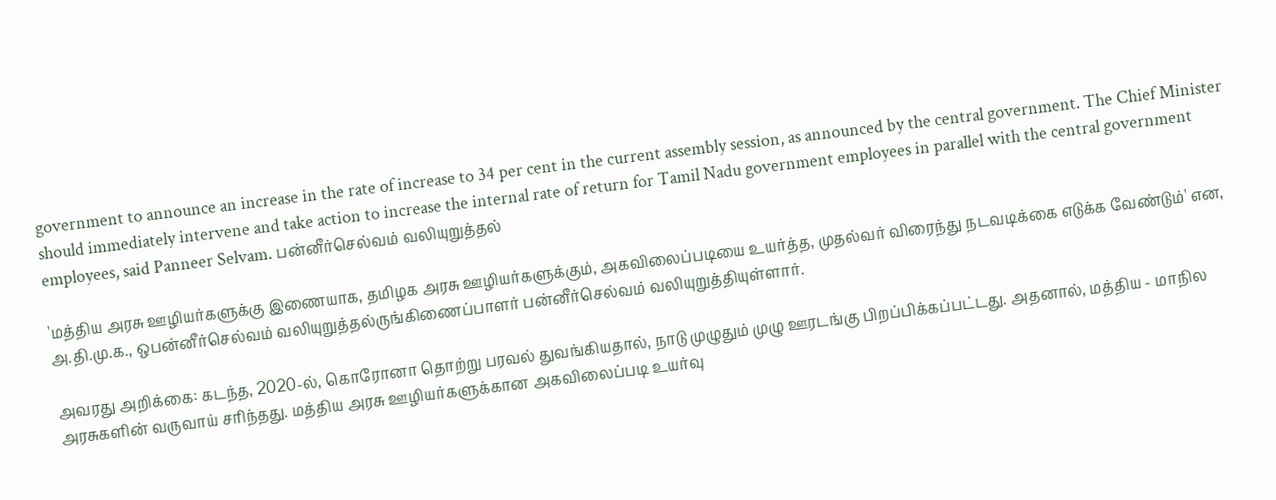government to announce an increase in the rate of increase to 34 per cent in the current assembly session, as announced by the central government. The Chief Minister should immediately intervene and take action to increase the internal rate of return for Tamil Nadu government employees in parallel with the central government employees, said Panneer Selvam. பன்னீர்செல்வம் வலியுறுத்தல்

'மத்திய அரசு ஊழியர்களுக்கு இணையாக, தமிழக அரசு ஊழியர்களுக்கும், அகவிலைப்படியை உயர்த்த, முதல்வர் விரைந்து நடவடிக்கை எடுக்க வேண்டும்' என, அ.தி.மு.க., ஒபன்னீர்செல்வம் வலியுறுத்தல்ருங்கிணைப்பாளர் பன்னீர்செல்வம் வலியுறுத்தியுள்ளார்.

அவரது அறிக்கை: கடந்த, 2020-ல், கொரோனா தொற்று பரவல் துவங்கியதால், நாடு முழுதும் முழு ஊரடங்கு பிறப்பிக்கப்பட்டது. அதனால், மத்திய - மாநில அரசுகளின் வருவாய் சரிந்தது. மத்திய அரசு ஊழியர்களுக்கான அகவிலைப்படி உயர்வு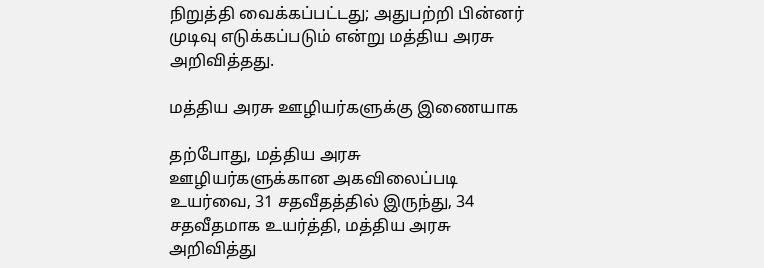நிறுத்தி வைக்கப்பட்டது; அதுபற்றி பின்னர் முடிவு எடுக்கப்படும் என்று மத்திய அரசு அறிவித்தது.

மத்திய அரசு ஊழியர்களுக்கு இணையாக

தற்போது, மத்திய அரசு ஊழியர்களுக்கான அகவிலைப்படி உயர்வை, 31 சதவீதத்தில் இருந்து, 34 சதவீதமாக உயர்த்தி, மத்திய அரசு அறிவித்து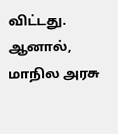விட்டது. ஆனால், மாநில அரசு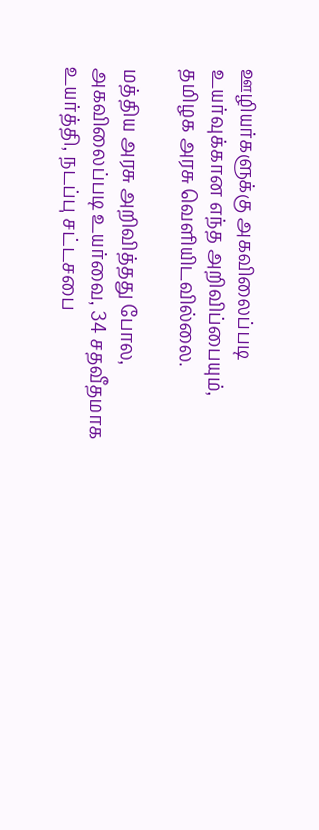ஊழியர்களுக்கு அகவிலைப்படி உயர்வுக்கான எந்த அறிவிப்பையும், தமிழக அரசு வெளியிடவில்லை.

மத்திய அரசு அறிவித்தது போல, அகவிலைப்படி உயர்வை, 34 சதவீதமாக உயர்த்தி, நடப்பு சட்டசபை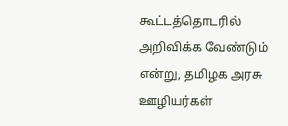கூட்டத்தொடரில் அறிவிக்க வேண்டும் என்று, தமிழக அரசு ஊழியர்கள்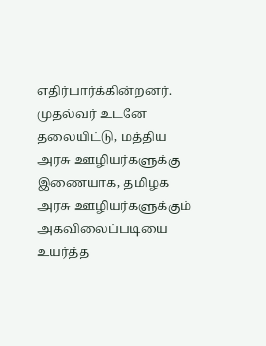எதிர்பார்க்கின்றனர். முதல்வர் உடனே தலையிட்டு, மத்திய அரசு ஊழியர்களுக்கு இணையாக, தமிழக அரசு ஊழியர்களுக்கும் அகவிலைப்படியை உயர்த்த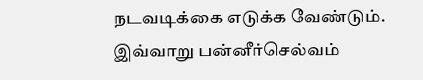நடவடிக்கை எடுக்க வேண்டும். இவ்வாறு பன்னீர்செல்வம்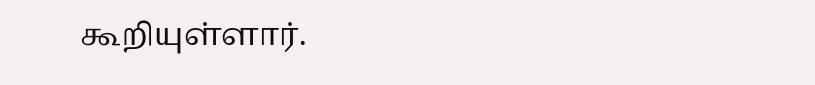கூறியுள்ளார்.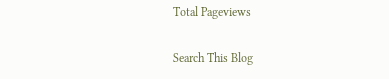Total Pageviews

Search This Blog